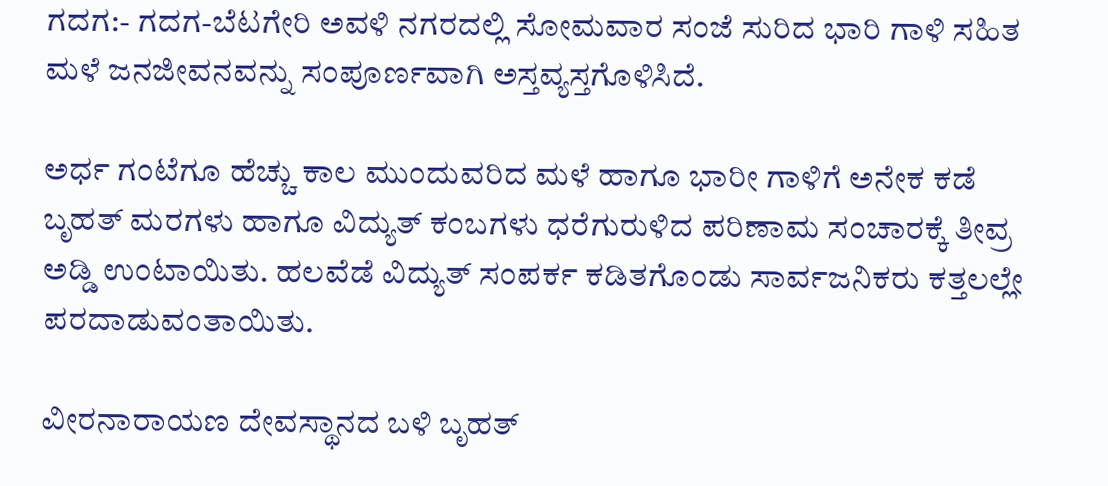ಗದಗ:- ಗದಗ-ಬೆಟಗೇರಿ ಅವಳಿ ನಗರದಲ್ಲಿ ಸೋಮವಾರ ಸಂಜೆ ಸುರಿದ ಭಾರಿ ಗಾಳಿ ಸಹಿತ ಮಳೆ ಜನಜೀವನವನ್ನು ಸಂಪೂರ್ಣವಾಗಿ ಅಸ್ತವ್ಯಸ್ತಗೊಳಿಸಿದೆ.

ಅರ್ಧ ಗಂಟೆಗೂ ಹೆಚ್ಚು ಕಾಲ ಮುಂದುವರಿದ ಮಳೆ ಹಾಗೂ ಭಾರೀ ಗಾಳಿಗೆ ಅನೇಕ ಕಡೆ ಬೃಹತ್ ಮರಗಳು ಹಾಗೂ ವಿದ್ಯುತ್ ಕಂಬಗಳು ಧರೆಗುರುಳಿದ ಪರಿಣಾಮ ಸಂಚಾರಕ್ಕೆ ತೀವ್ರ ಅಡ್ಡಿ ಉಂಟಾಯಿತು. ಹಲವೆಡೆ ವಿದ್ಯುತ್ ಸಂಪರ್ಕ ಕಡಿತಗೊಂಡು ಸಾರ್ವಜನಿಕರು ಕತ್ತಲಲ್ಲೇ ಪರದಾಡುವಂತಾಯಿತು.

ವೀರನಾರಾಯಣ ದೇವಸ್ಥಾನದ ಬಳಿ ಬೃಹತ್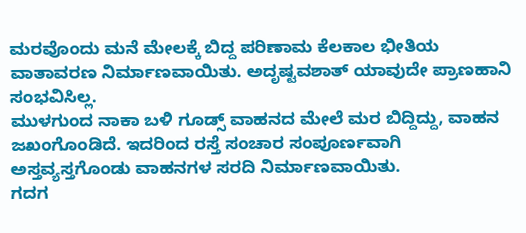ಮರವೊಂದು ಮನೆ ಮೇಲಕ್ಕೆ ಬಿದ್ದ ಪರಿಣಾಮ ಕೆಲಕಾಲ ಭೀತಿಯ ವಾತಾವರಣ ನಿರ್ಮಾಣವಾಯಿತು. ಅದೃಷ್ಟವಶಾತ್ ಯಾವುದೇ ಪ್ರಾಣಹಾನಿ ಸಂಭವಿಸಿಲ್ಲ.
ಮುಳಗುಂದ ನಾಕಾ ಬಳಿ ಗೂಡ್ಸ್ ವಾಹನದ ಮೇಲೆ ಮರ ಬಿದ್ದಿದ್ದು, ವಾಹನ ಜಖಂಗೊಂಡಿದೆ. ಇದರಿಂದ ರಸ್ತೆ ಸಂಚಾರ ಸಂಪೂರ್ಣವಾಗಿ ಅಸ್ತವ್ಯಸ್ತಗೊಂಡು ವಾಹನಗಳ ಸರದಿ ನಿರ್ಮಾಣವಾಯಿತು.
ಗದಗ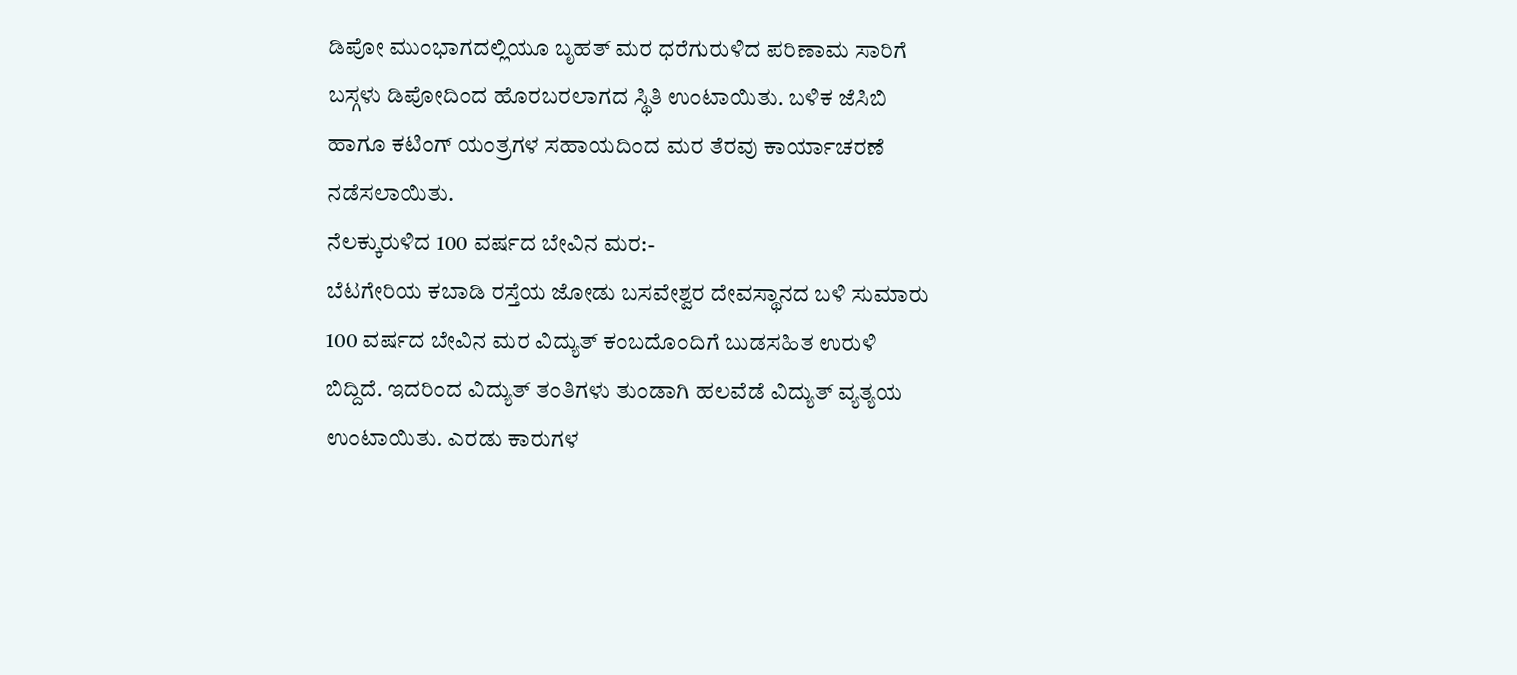ಡಿಪೋ ಮುಂಭಾಗದಲ್ಲಿಯೂ ಬೃಹತ್ ಮರ ಧರೆಗುರುಳಿದ ಪರಿಣಾಮ ಸಾರಿಗೆ ಬಸ್ಗಳು ಡಿಪೋದಿಂದ ಹೊರಬರಲಾಗದ ಸ್ಥಿತಿ ಉಂಟಾಯಿತು. ಬಳಿಕ ಜೆಸಿಬಿ ಹಾಗೂ ಕಟಿಂಗ್ ಯಂತ್ರಗಳ ಸಹಾಯದಿಂದ ಮರ ತೆರವು ಕಾರ್ಯಾಚರಣೆ ನಡೆಸಲಾಯಿತು.
ನೆಲಕ್ಕುರುಳಿದ 100 ವರ್ಷದ ಬೇವಿನ ಮರ:-
ಬೆಟಗೇರಿಯ ಕಬಾಡಿ ರಸ್ತೆಯ ಜೋಡು ಬಸವೇಶ್ವರ ದೇವಸ್ಥಾನದ ಬಳಿ ಸುಮಾರು 100 ವರ್ಷದ ಬೇವಿನ ಮರ ವಿದ್ಯುತ್ ಕಂಬದೊಂದಿಗೆ ಬುಡಸಹಿತ ಉರುಳಿ ಬಿದ್ದಿದೆ. ಇದರಿಂದ ವಿದ್ಯುತ್ ತಂತಿಗಳು ತುಂಡಾಗಿ ಹಲವೆಡೆ ವಿದ್ಯುತ್ ವ್ಯತ್ಯಯ ಉಂಟಾಯಿತು. ಎರಡು ಕಾರುಗಳ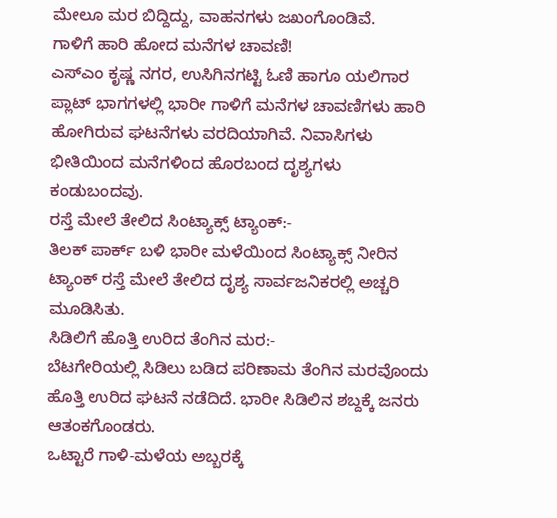ಮೇಲೂ ಮರ ಬಿದ್ದಿದ್ದು, ವಾಹನಗಳು ಜಖಂಗೊಂಡಿವೆ.
ಗಾಳಿಗೆ ಹಾರಿ ಹೋದ ಮನೆಗಳ ಚಾವಣಿ!
ಎಸ್ಎಂ ಕೃಷ್ಣ ನಗರ, ಉಸಿಗಿನಗಟ್ಟಿ ಓಣಿ ಹಾಗೂ ಯಲಿಗಾರ ಪ್ಲಾಟ್ ಭಾಗಗಳಲ್ಲಿ ಭಾರೀ ಗಾಳಿಗೆ ಮನೆಗಳ ಚಾವಣಿಗಳು ಹಾರಿ ಹೋಗಿರುವ ಘಟನೆಗಳು ವರದಿಯಾಗಿವೆ. ನಿವಾಸಿಗಳು ಭೀತಿಯಿಂದ ಮನೆಗಳಿಂದ ಹೊರಬಂದ ದೃಶ್ಯಗಳು ಕಂಡುಬಂದವು.
ರಸ್ತೆ ಮೇಲೆ ತೇಲಿದ ಸಿಂಟ್ಯಾಕ್ಸ್ ಟ್ಯಾಂಕ್:-
ತಿಲಕ್ ಪಾರ್ಕ್ ಬಳಿ ಭಾರೀ ಮಳೆಯಿಂದ ಸಿಂಟ್ಯಾಕ್ಸ್ ನೀರಿನ ಟ್ಯಾಂಕ್ ರಸ್ತೆ ಮೇಲೆ ತೇಲಿದ ದೃಶ್ಯ ಸಾರ್ವಜನಿಕರಲ್ಲಿ ಅಚ್ಚರಿ ಮೂಡಿಸಿತು.
ಸಿಡಿಲಿಗೆ ಹೊತ್ತಿ ಉರಿದ ತೆಂಗಿನ ಮರ:-
ಬೆಟಗೇರಿಯಲ್ಲಿ ಸಿಡಿಲು ಬಡಿದ ಪರಿಣಾಮ ತೆಂಗಿನ ಮರವೊಂದು ಹೊತ್ತಿ ಉರಿದ ಘಟನೆ ನಡೆದಿದೆ. ಭಾರೀ ಸಿಡಿಲಿನ ಶಬ್ದಕ್ಕೆ ಜನರು ಆತಂಕಗೊಂಡರು.
ಒಟ್ಟಾರೆ ಗಾಳಿ-ಮಳೆಯ ಅಬ್ಬರಕ್ಕೆ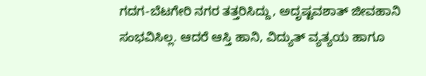ಗದಗ-ಬೆಟಗೇರಿ ನಗರ ತತ್ತರಿಸಿದ್ದು, ಅದೃಷ್ಟವಶಾತ್ ಜೀವಹಾನಿ ಸಂಭವಿಸಿಲ್ಲ. ಆದರೆ ಆಸ್ತಿ ಹಾನಿ, ವಿದ್ಯುತ್ ವ್ಯತ್ಯಯ ಹಾಗೂ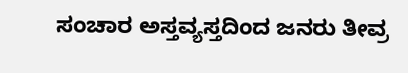ಸಂಚಾರ ಅಸ್ತವ್ಯಸ್ತದಿಂದ ಜನರು ತೀವ್ರ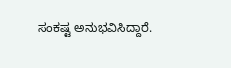ಸಂಕಷ್ಟ ಅನುಭವಿಸಿದ್ದಾರೆ.